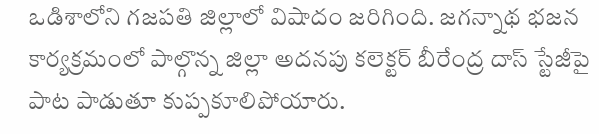ఒడిశాలోని గజపతి జిల్లాలో విషాదం జరిగింది. జగన్నాథ భజన కార్యక్రమంలో పాల్గొన్న జిల్లా అదనపు కలెక్టర్ బీరేంద్ర దాస్ స్టేజీపై పాట పాడుతూ కుప్పకూలిపోయారు.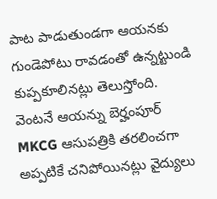పాట పాడుతుండగా ఆయనకు గుండెపోటు రావడంతో ఉన్నట్టుండి కుప్పకూలినట్లు తెలుస్తోంది. వెంటనే ఆయన్ను బెర్హంపూర్ MKCG ఆసుపత్రికి తరలించగా అప్పటికే చనిపోయినట్లు వైద్యులు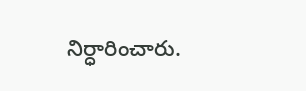నిర్ధారించారు.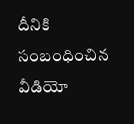దీనికి సంబంధించిన వీడియో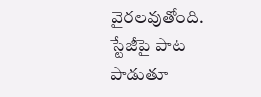వైరలవుతోంది.
స్టేజీపై పాట పాడుతూ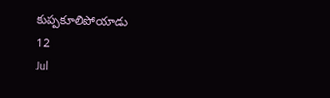కుప్పకూలిపోయాడు
12
Jul